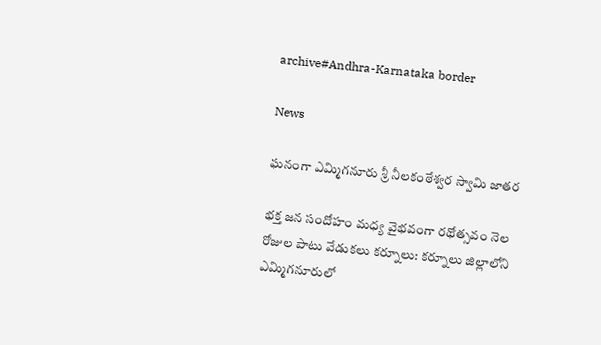archive#Andhra-Karnataka border

News

ఘనంగా ఎమ్మిగనూరు శ్రీ నీలకంఠేశ్వర స్వామి జాతర

భక్త జన సందోహం మధ్య వైభ‌వంగా రథోత్సవం నెల రోజుల పాటు వేడుకలు క‌ర్నూలు: కర్నూలు జిల్లాలోని ఎమ్మిగనూరులో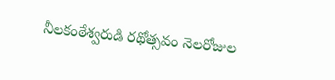నీలకంఠేశ్వరుడి రథోత్సవం నెలరోజుల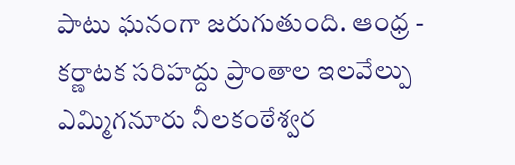పాటు ఘనంగా జరుగుతుంది. ఆంధ్ర - కర్ణాటక సరిహద్దు ప్రాంతాల ఇలవేల్పు ఎమ్మిగనూరు నీలకంఠేశ్వర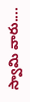స్వామి వారు....